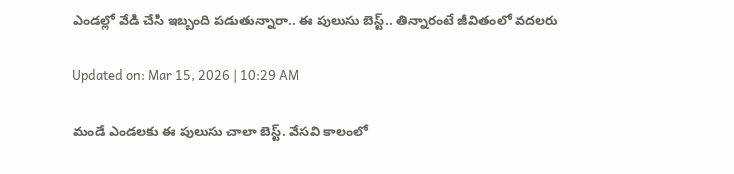ఎండల్లో వేడి చేసి ఇబ్బంది పడుతున్నారా.. ఈ పులుసు బెస్ట్.. తిన్నారంటే జీవితంలో వదలరు

Updated on: Mar 15, 2026 | 10:29 AM

మండే ఎండలకు ఈ పులుసు చాలా బెస్ట్. వేసవి కాలంలో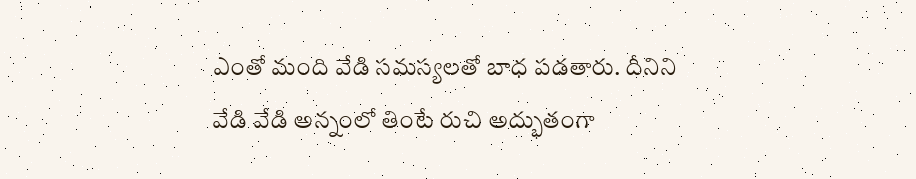ఎంతో మంది వేడి సమస్యలతో బాధ పడతారు. దీనిని వేడి వేడి అన్నంలో తింటే రుచి అద్భుతంగా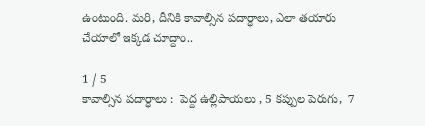ఉంటుంది. మరి, దీనికి కావాల్సిన పదార్ధాలు, ఎలా తయారు చేయాలో ఇక్కడ చూద్దాం..

1 / 5
కావాల్సిన పదార్ధాలు :  పెద్ద ఉల్లిపాయలు , 5 కప్పుల పెరుగు,  7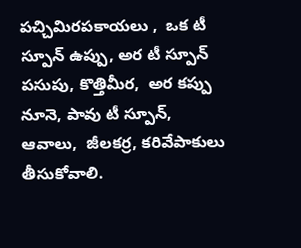పచ్చిమిరపకాయలు ,  ఒక టీ స్పూన్ ఉప్పు, అర టీ స్పూన్ పసుపు, కొత్తిమీర,  అర కప్పు నూనె, పావు టీ స్పూన్,  ఆవాలు,  జీలకర్ర, కరివేపాకులు తీసుకోవాలి.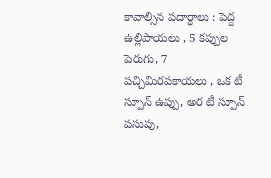కావాల్సిన పదార్ధాలు : పెద్ద ఉల్లిపాయలు , 5 కప్పుల పెరుగు, 7 పచ్చిమిరపకాయలు , ఒక టీ స్పూన్ ఉప్పు, అర టీ స్పూన్ పసుపు,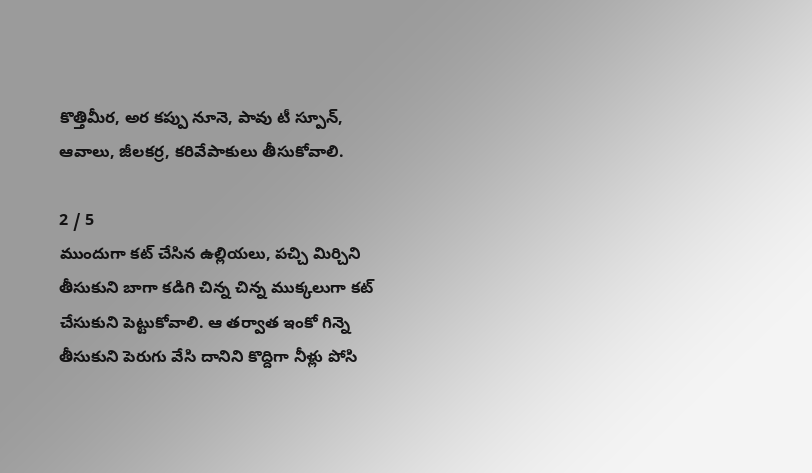కొత్తిమీర, అర కప్పు నూనె, పావు టీ స్పూన్, ఆవాలు, జీలకర్ర, కరివేపాకులు తీసుకోవాలి.

2 / 5
ముందుగా కట్ చేసిన ఉల్లియలు, పచ్చి మిర్చిని తీసుకుని బాగా కడిగి చిన్న చిన్న ముక్కలుగా కట్ చేసుకుని పెట్టుకోవాలి. ఆ తర్వాత ఇంకో గిన్నె తీసుకుని పెరుగు వేసి దానిని కొద్దిగా నీళ్లు పోసి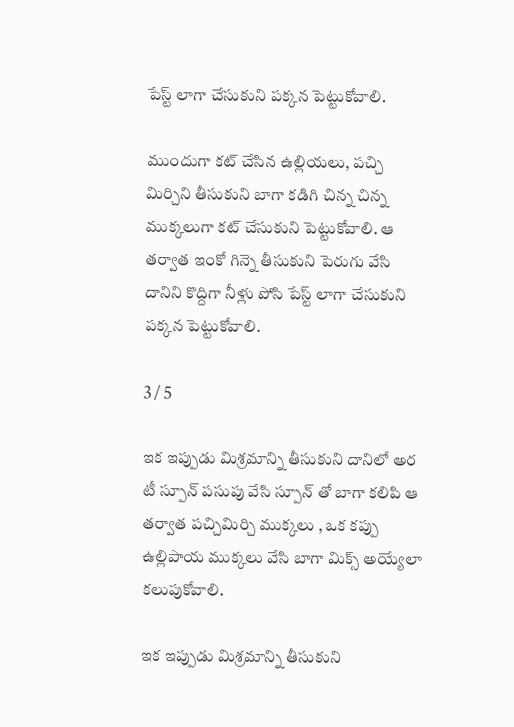పేస్ట్ లాగా చేసుకుని పక్కన పెట్టుకోవాలి.

ముందుగా కట్ చేసిన ఉల్లియలు, పచ్చి మిర్చిని తీసుకుని బాగా కడిగి చిన్న చిన్న ముక్కలుగా కట్ చేసుకుని పెట్టుకోవాలి. ఆ తర్వాత ఇంకో గిన్నె తీసుకుని పెరుగు వేసి దానిని కొద్దిగా నీళ్లు పోసి పేస్ట్ లాగా చేసుకుని పక్కన పెట్టుకోవాలి.

3 / 5

ఇక ఇప్పుడు మిశ్రమాన్ని తీసుకుని దానిలో అర టీ స్పూన్ పసుపు వేసి స్పూన్ తో బాగా కలిపి ఆ తర్వాత పచ్చిమిర్చి ముక్కలు , ఒక కప్పు ఉల్లిపాయ ముక్కలు వేసి బాగా మిక్స్ అయ్యేలా కలుపుకోవాలి.

ఇక ఇప్పుడు మిశ్రమాన్ని తీసుకుని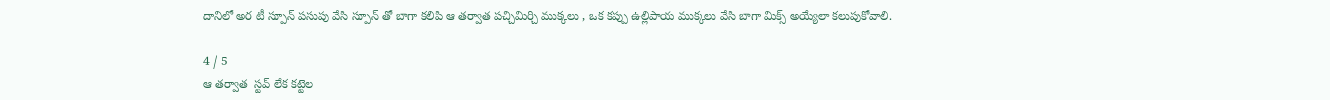దానిలో అర టీ స్పూన్ పసుపు వేసి స్పూన్ తో బాగా కలిపి ఆ తర్వాత పచ్చిమిర్చి ముక్కలు , ఒక కప్పు ఉల్లిపాయ ముక్కలు వేసి బాగా మిక్స్ అయ్యేలా కలుపుకోవాలి.

4 / 5
ఆ తర్వాత  స్టవ్ లేక కట్టెల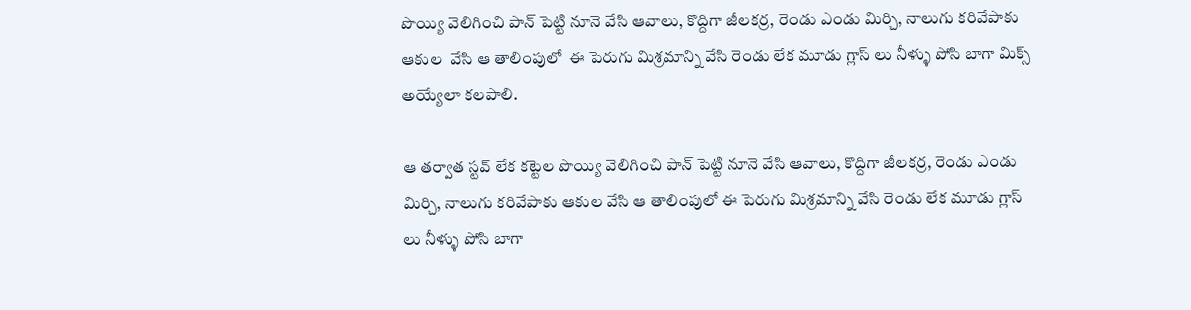పొయ్యి వెలిగించి పాన్‌ పెట్టి నూనె వేసి ఆవాలు, కొద్దిగా జీలకర్ర, రెండు ఎండు మిర్చి, నాలుగు కరివేపాకు ఆకుల  వేసి ఆ తాలింపులో  ఈ పెరుగు మిశ్రమాన్ని వేసి రెండు లేక మూడు గ్లాస్ లు నీళ్ళు పోసి బాగా మిక్స్ అయ్యేలా కలపాలి.

ఆ తర్వాత స్టవ్ లేక కట్టెల పొయ్యి వెలిగించి పాన్‌ పెట్టి నూనె వేసి ఆవాలు, కొద్దిగా జీలకర్ర, రెండు ఎండు మిర్చి, నాలుగు కరివేపాకు ఆకుల వేసి ఆ తాలింపులో ఈ పెరుగు మిశ్రమాన్ని వేసి రెండు లేక మూడు గ్లాస్ లు నీళ్ళు పోసి బాగా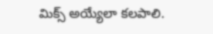మిక్స్ అయ్యేలా కలపాలి.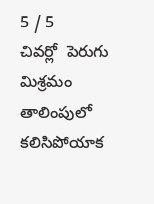5 / 5
చివర్లో  పెరుగు మిశ్రమం తాలింపులో కలిసిపోయాక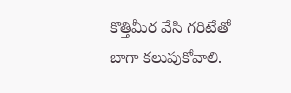కొత్తిమీర వేసి గరిటేతో బాగా కలుపుకోవాలి.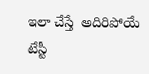ఇలా చేస్తే  అదిరిపోయే టేస్టీ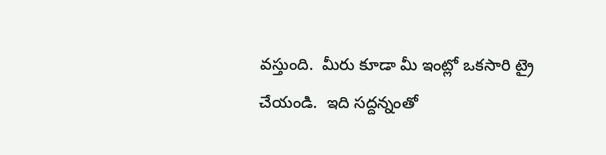వస్తుంది.  మీరు కూడా మీ ఇంట్లో ఒకసారి ట్రై చేయండి.  ఇది సద్దన్నంతో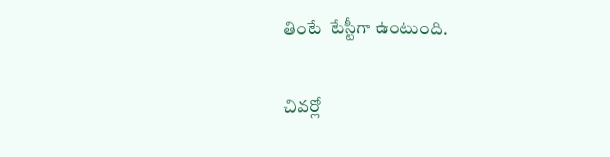తింటే  టేస్టీగా ఉంటుంది.

చివర్లో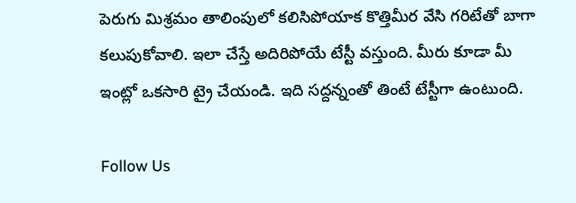పెరుగు మిశ్రమం తాలింపులో కలిసిపోయాక కొత్తిమీర వేసి గరిటేతో బాగా కలుపుకోవాలి. ఇలా చేస్తే అదిరిపోయే టేస్టీ వస్తుంది. మీరు కూడా మీ ఇంట్లో ఒకసారి ట్రై చేయండి. ఇది సద్దన్నంతో తింటే టేస్టీగా ఉంటుంది.

Follow Us